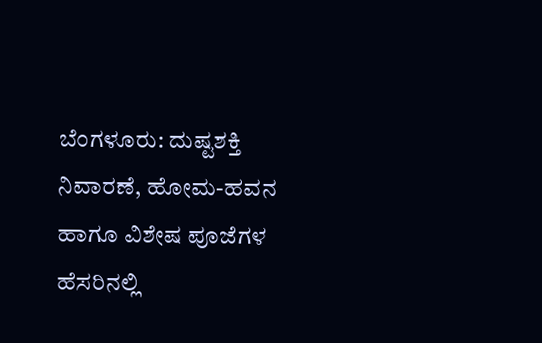ಬೆಂಗಳೂರು: ದುಷ್ಟಶಕ್ತಿ ನಿವಾರಣೆ, ಹೋಮ-ಹವನ ಹಾಗೂ ವಿಶೇಷ ಪೂಜೆಗಳ ಹೆಸರಿನಲ್ಲಿ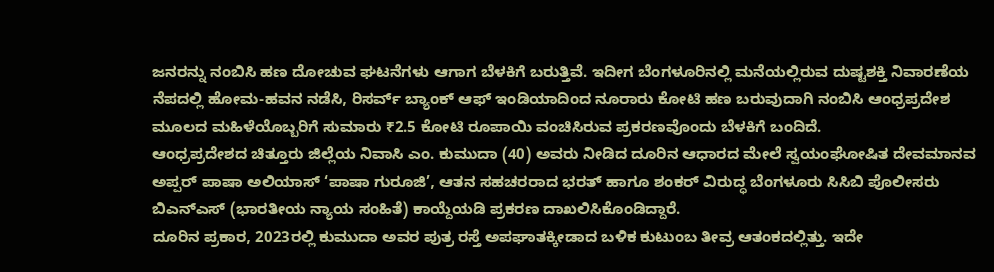ಜನರನ್ನು ನಂಬಿಸಿ ಹಣ ದೋಚುವ ಘಟನೆಗಳು ಆಗಾಗ ಬೆಳಕಿಗೆ ಬರುತ್ತಿವೆ. ಇದೀಗ ಬೆಂಗಳೂರಿನಲ್ಲಿ ಮನೆಯಲ್ಲಿರುವ ದುಷ್ಟಶಕ್ತಿ ನಿವಾರಣೆಯ ನೆಪದಲ್ಲಿ ಹೋಮ-ಹವನ ನಡೆಸಿ, ರಿಸರ್ವ್ ಬ್ಯಾಂಕ್ ಆಫ್ ಇಂಡಿಯಾದಿಂದ ನೂರಾರು ಕೋಟಿ ಹಣ ಬರುವುದಾಗಿ ನಂಬಿಸಿ ಆಂಧ್ರಪ್ರದೇಶ ಮೂಲದ ಮಹಿಳೆಯೊಬ್ಬರಿಗೆ ಸುಮಾರು ₹2.5 ಕೋಟಿ ರೂಪಾಯಿ ವಂಚಿಸಿರುವ ಪ್ರಕರಣವೊಂದು ಬೆಳಕಿಗೆ ಬಂದಿದೆ.
ಆಂಧ್ರಪ್ರದೇಶದ ಚಿತ್ತೂರು ಜಿಲ್ಲೆಯ ನಿವಾಸಿ ಎಂ. ಕುಮುದಾ (40) ಅವರು ನೀಡಿದ ದೂರಿನ ಆಧಾರದ ಮೇಲೆ ಸ್ವಯಂಘೋಷಿತ ದೇವಮಾನವ ಅಪ್ಪರ್ ಪಾಷಾ ಅಲಿಯಾಸ್ ‘ಪಾಷಾ ಗುರೂಜಿ’, ಆತನ ಸಹಚರರಾದ ಭರತ್ ಹಾಗೂ ಶಂಕರ್ ವಿರುದ್ಧ ಬೆಂಗಳೂರು ಸಿಸಿಬಿ ಪೊಲೀಸರು ಬಿಎನ್ಎಸ್ (ಭಾರತೀಯ ನ್ಯಾಯ ಸಂಹಿತೆ) ಕಾಯ್ದೆಯಡಿ ಪ್ರಕರಣ ದಾಖಲಿಸಿಕೊಂಡಿದ್ದಾರೆ.
ದೂರಿನ ಪ್ರಕಾರ, 2023ರಲ್ಲಿ ಕುಮುದಾ ಅವರ ಪುತ್ರ ರಸ್ತೆ ಅಪಘಾತಕ್ಕೀಡಾದ ಬಳಿಕ ಕುಟುಂಬ ತೀವ್ರ ಆತಂಕದಲ್ಲಿತ್ತು. ಇದೇ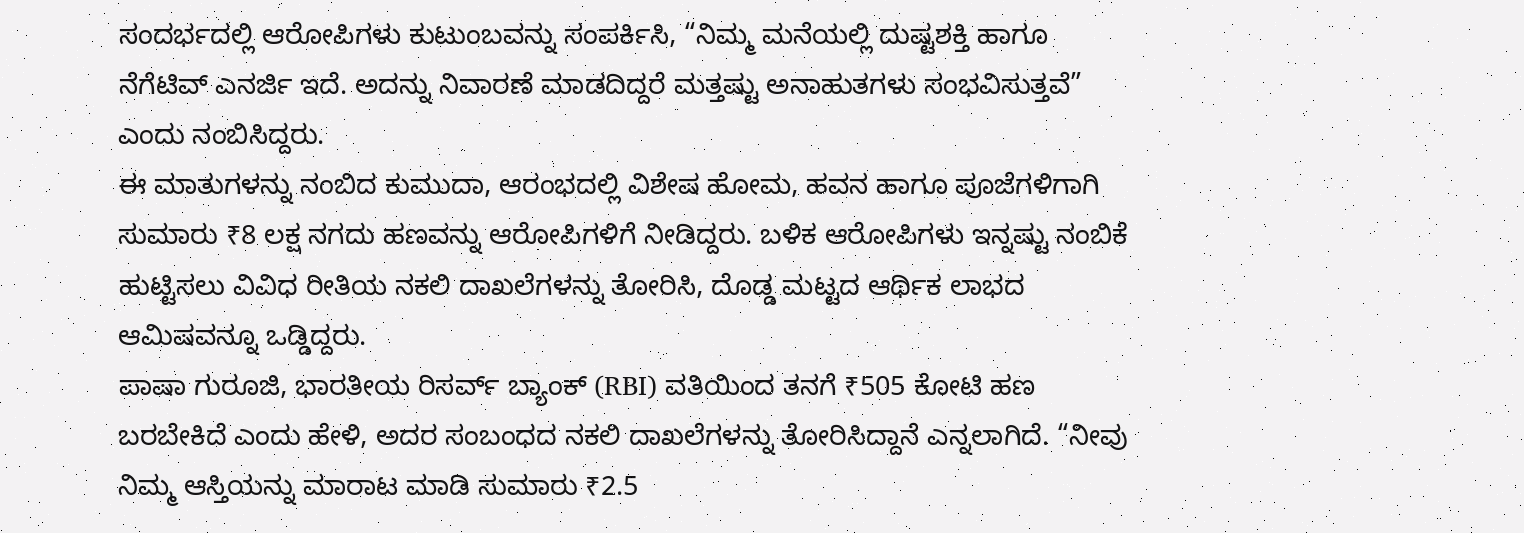ಸಂದರ್ಭದಲ್ಲಿ ಆರೋಪಿಗಳು ಕುಟುಂಬವನ್ನು ಸಂಪರ್ಕಿಸಿ, “ನಿಮ್ಮ ಮನೆಯಲ್ಲಿ ದುಷ್ಟಶಕ್ತಿ ಹಾಗೂ ನೆಗೆಟಿವ್ ಎನರ್ಜಿ ಇದೆ. ಅದನ್ನು ನಿವಾರಣೆ ಮಾಡದಿದ್ದರೆ ಮತ್ತಷ್ಟು ಅನಾಹುತಗಳು ಸಂಭವಿಸುತ್ತವೆ” ಎಂದು ನಂಬಿಸಿದ್ದರು.
ಈ ಮಾತುಗಳನ್ನು ನಂಬಿದ ಕುಮುದಾ, ಆರಂಭದಲ್ಲಿ ವಿಶೇಷ ಹೋಮ, ಹವನ ಹಾಗೂ ಪೂಜೆಗಳಿಗಾಗಿ ಸುಮಾರು ₹8 ಲಕ್ಷ ನಗದು ಹಣವನ್ನು ಆರೋಪಿಗಳಿಗೆ ನೀಡಿದ್ದರು. ಬಳಿಕ ಆರೋಪಿಗಳು ಇನ್ನಷ್ಟು ನಂಬಿಕೆ ಹುಟ್ಟಿಸಲು ವಿವಿಧ ರೀತಿಯ ನಕಲಿ ದಾಖಲೆಗಳನ್ನು ತೋರಿಸಿ, ದೊಡ್ಡ ಮಟ್ಟದ ಆರ್ಥಿಕ ಲಾಭದ ಆಮಿಷವನ್ನೂ ಒಡ್ಡಿದ್ದರು.
ಪಾಷಾ ಗುರೂಜಿ, ಭಾರತೀಯ ರಿಸರ್ವ್ ಬ್ಯಾಂಕ್ (RBI) ವತಿಯಿಂದ ತನಗೆ ₹505 ಕೋಟಿ ಹಣ ಬರಬೇಕಿದೆ ಎಂದು ಹೇಳಿ, ಅದರ ಸಂಬಂಧದ ನಕಲಿ ದಾಖಲೆಗಳನ್ನು ತೋರಿಸಿದ್ದಾನೆ ಎನ್ನಲಾಗಿದೆ. “ನೀವು ನಿಮ್ಮ ಆಸ್ತಿಯನ್ನು ಮಾರಾಟ ಮಾಡಿ ಸುಮಾರು ₹2.5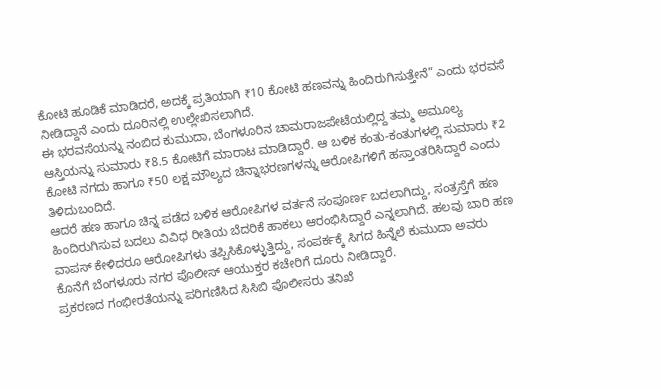ಕೋಟಿ ಹೂಡಿಕೆ ಮಾಡಿದರೆ, ಅದಕ್ಕೆ ಪ್ರತಿಯಾಗಿ ₹10 ಕೋಟಿ ಹಣವನ್ನು ಹಿಂದಿರುಗಿಸುತ್ತೇನೆ” ಎಂದು ಭರವಸೆ ನೀಡಿದ್ದಾನೆ ಎಂದು ದೂರಿನಲ್ಲಿ ಉಲ್ಲೇಖಿಸಲಾಗಿದೆ.
ಈ ಭರವಸೆಯನ್ನು ನಂಬಿದ ಕುಮುದಾ, ಬೆಂಗಳೂರಿನ ಚಾಮರಾಜಪೇಟೆಯಲ್ಲಿದ್ದ ತಮ್ಮ ಅಮೂಲ್ಯ ಆಸ್ತಿಯನ್ನು ಸುಮಾರು ₹8.5 ಕೋಟಿಗೆ ಮಾರಾಟ ಮಾಡಿದ್ದಾರೆ. ಆ ಬಳಿಕ ಕಂತು-ಕಂತುಗಳಲ್ಲಿ ಸುಮಾರು ₹2 ಕೋಟಿ ನಗದು ಹಾಗೂ ₹50 ಲಕ್ಷ ಮೌಲ್ಯದ ಚಿನ್ನಾಭರಣಗಳನ್ನು ಆರೋಪಿಗಳಿಗೆ ಹಸ್ತಾಂತರಿಸಿದ್ದಾರೆ ಎಂದು ತಿಳಿದುಬಂದಿದೆ.
ಆದರೆ ಹಣ ಹಾಗೂ ಚಿನ್ನ ಪಡೆದ ಬಳಿಕ ಆರೋಪಿಗಳ ವರ್ತನೆ ಸಂಪೂರ್ಣ ಬದಲಾಗಿದ್ದು, ಸಂತ್ರಸ್ತೆಗೆ ಹಣ ಹಿಂದಿರುಗಿಸುವ ಬದಲು ವಿವಿಧ ರೀತಿಯ ಬೆದರಿಕೆ ಹಾಕಲು ಆರಂಭಿಸಿದ್ದಾರೆ ಎನ್ನಲಾಗಿದೆ. ಹಲವು ಬಾರಿ ಹಣ ವಾಪಸ್ ಕೇಳಿದರೂ ಆರೋಪಿಗಳು ತಪ್ಪಿಸಿಕೊಳ್ಳುತ್ತಿದ್ದು, ಸಂಪರ್ಕಕ್ಕೆ ಸಿಗದ ಹಿನ್ನೆಲೆ ಕುಮುದಾ ಅವರು ಕೊನೆಗೆ ಬೆಂಗಳೂರು ನಗರ ಪೊಲೀಸ್ ಆಯುಕ್ತರ ಕಚೇರಿಗೆ ದೂರು ನೀಡಿದ್ದಾರೆ.
ಪ್ರಕರಣದ ಗಂಭೀರತೆಯನ್ನು ಪರಿಗಣಿಸಿದ ಸಿಸಿಬಿ ಪೊಲೀಸರು ತನಿಖೆ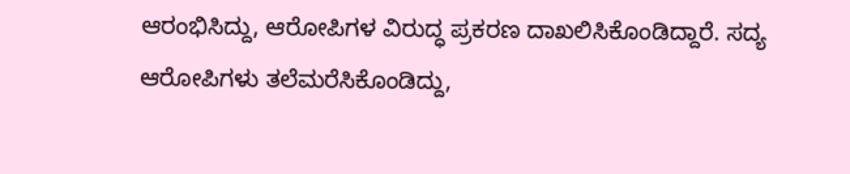ಆರಂಭಿಸಿದ್ದು, ಆರೋಪಿಗಳ ವಿರುದ್ಧ ಪ್ರಕರಣ ದಾಖಲಿಸಿಕೊಂಡಿದ್ದಾರೆ. ಸದ್ಯ ಆರೋಪಿಗಳು ತಲೆಮರೆಸಿಕೊಂಡಿದ್ದು,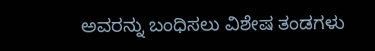ಅವರನ್ನು ಬಂಧಿಸಲು ವಿಶೇಷ ತಂಡಗಳು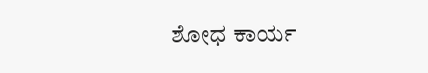ಶೋಧ ಕಾರ್ಯ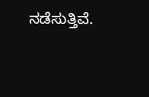ನಡೆಸುತ್ತಿವೆ.